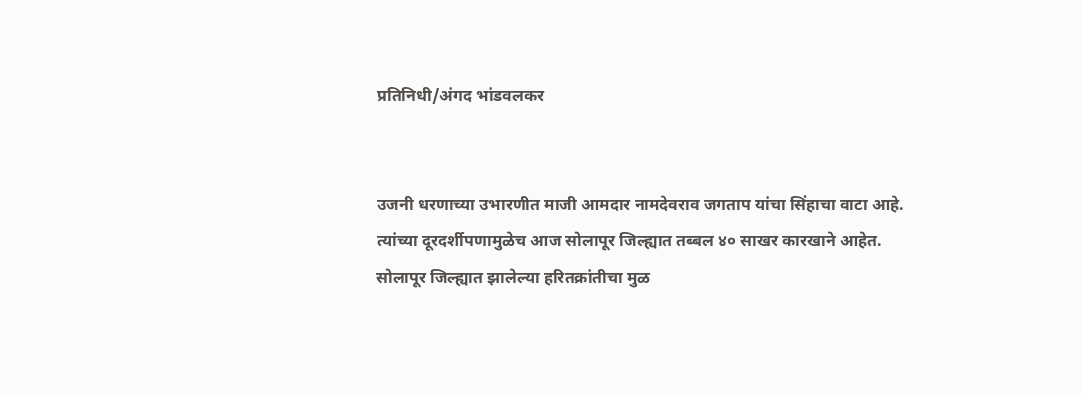प्रतिनिधी/अंगद भांडवलकर


उजनी धरणाच्या उभारणीत माजी आमदार नामदेवराव जगताप यांचा सिंहाचा वाटा आहे. त्यांच्या दूरदर्शीपणामुळेच आज सोलापूर जिल्ह्यात तब्बल ४० साखर कारखाने आहेत. सोलापूर जिल्ह्यात झालेल्या हरितक्रांतीचा मुळ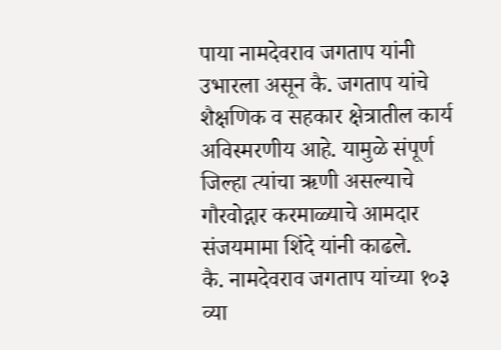पाया नामदेवराव जगताप यांनी उभारला असून कै. जगताप यांचे शैक्षणिक व सहकार क्षेत्रातील कार्य अविस्मरणीय आहे. यामुळे संपूर्ण जिल्हा त्यांचा ऋणी असल्याचे गौरवोद्गार करमाळ्याचे आमदार संजयमामा शिंदे यांनी काढले.
कै. नामदेवराव जगताप यांच्या १०३ व्या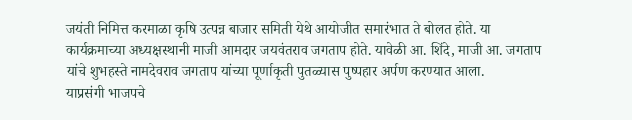जयंती निमित्त करमाळा कृषि उत्पन्न बाजार समिती येथे आयोजीत समारंभात ते बोलत होते. या कार्यक्रमाच्या अध्यक्षस्थानी माजी आमदार जयवंतराव जगताप होते. यावेळी आ. शिंदे, माजी आ. जगताप यांचे शुभहस्ते नामदेवराव जगताप यांच्या पूर्णाकृती पुतळ्यास पुष्पहार अर्पण करण्यात आला.
याप्रसंगी भाजपचे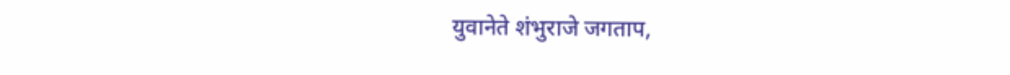युवानेते शंभुराजे जगताप,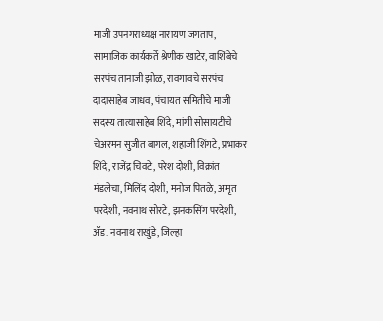माजी उपनगराध्यक्ष नारायण जगताप, सामाजिक कार्यकर्ते श्रेणीक खाटेर, वाशिंबेचे सरपंच तानाजी झोळ, रावगावचे सरपंच दादासाहेब जाधव, पंचायत समितीचे माजी सदस्य तात्यासाहेब शिंदे, मांगी सोसायटीचे चेअरमन सुजीत बागल, शहाजी शिंगटे, प्रभाकर शिंदे, राजेंद्र चिवटे, परेश दोशी, विक्रांत मंडलेचा, मिलिंद दोशी, मनोज पितळे, अमृत परदेशी, नवनाथ सोरटे, झनकसिंग परदेशी, ॲड. नवनाथ राखुंडे, जिल्हा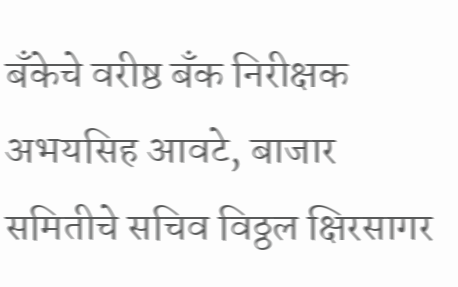बँकेचे वरीष्ठ बँक निरीक्षक अभयसिह आवटे, बाजार समितीचे सचिव विठ्ठल क्षिरसागर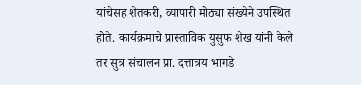यांचेसह शेतकरी, व्यापारी मोठ्या संख्येने उपस्थित होते. कार्यक्रमाचे प्रास्ताविक युसुफ शेख यांनी केले तर सुत्र संचालन प्रा. दत्तात्रय भागडे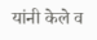यांनी केले व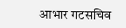आभार गटसचिव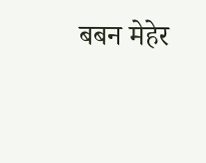बबन मेहेर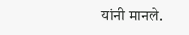यांनी मानले.